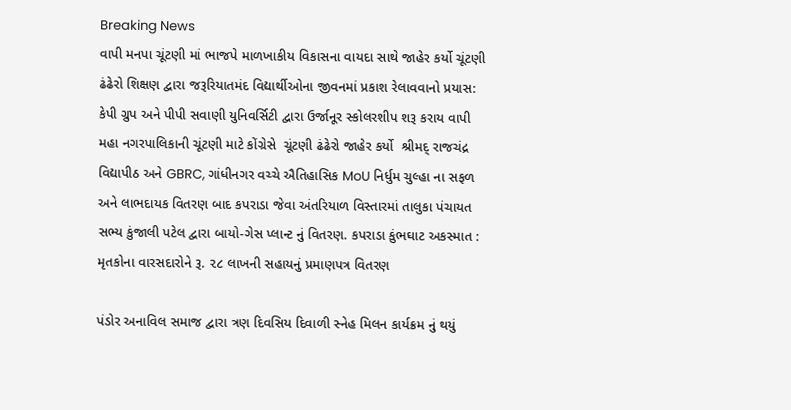Breaking News
વાપી મનપા ચૂંટણી માં ભાજપે માળખાકીય વિકાસના વાયદા સાથે જાહેર કર્યો ચૂંટણી ઢંઢેરો શિક્ષણ દ્વારા જરૂરિયાતમંદ વિદ્યાર્થીઓના જીવનમાં પ્રકાશ રેલાવવાનો પ્રયાસ: કેપી ગ્રુપ અને પીપી સવાણી યુનિવર્સિટી દ્વારા ઉર્જાનૂર સ્કોલરશીપ શરૂ કરાય વાપી મહા નગરપાલિકાની ચૂંટણી માટે કોંગ્રેસે  ચૂંટણી ઢંઢેરો જાહેર કર્યો  શ્રીમદ્ રાજચંદ્ર વિદ્યાપીઠ અને GBRC, ગાંધીનગર વચ્ચે ઐતિહાસિક MoU નિર્ધુમ ચુલ્હા ના સફળ અને લાભદાયક વિતરણ બાદ કપરાડા જેવા અંતરિયાળ વિસ્તારમાં તાલુકા પંચાયત સભ્ય કુંજાલી પટેલ દ્વારા બાયો-ગેસ પ્લાન્ટ નું વિતરણ. કપરાડા કુંભઘાટ અકસ્માત : મૃતકોના વારસદારોને રૂ. ૨૮ લાખની સહાયનું પ્રમાણપત્ર વિતરણ

પંડોર અનાવિલ સમાજ દ્વારા ત્રણ દિવસિય દિવાળી સ્નેહ મિલન કાર્યક્રમ નું થયું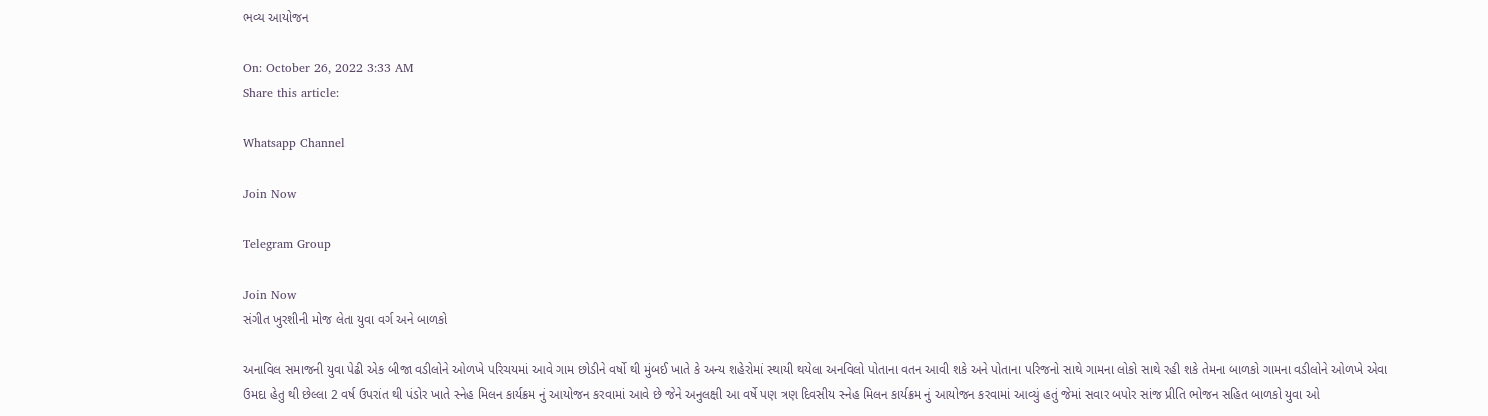ભવ્ય આયોજન

On: October 26, 2022 3:33 AM
Share this article:

Whatsapp Channel

Join Now

Telegram Group

Join Now
સંગીત ખુરશીની મોજ લેતા યુવા વર્ગ અને બાળકો

અનાવિલ સમાજની યુવા પેઢી એક બીજા વડીલોને ઓળખે પરિચયમાં આવે ગામ છોડીને વર્ષો થી મુંબઈ ખાતે કે અન્ય શહેરોમાં સ્થાયી થયેલા અનવિલો પોતાના વતન આવી શકે અને પોતાના પરિજનો સાથે ગામના લોકો સાથે રહી શકે તેમના બાળકો ગામના વડીલોને ઓળખે એવા ઉમદા હેતુ થી છેલ્લા 2 વર્ષ ઉપરાંત થી પંડોર ખાતે સ્નેહ મિલન કાર્યક્રમ નું આયોજન કરવામાં આવે છે જેને અનુલક્ષી આ વર્ષે પણ ત્રણ દિવસીય સ્નેહ મિલન કાર્યક્રમ નું આયોજન કરવામાં આવ્યું હતું જેમાં સવાર બપોર સાંજ પ્રીતિ ભોજન સહિત બાળકો યુવા ઓ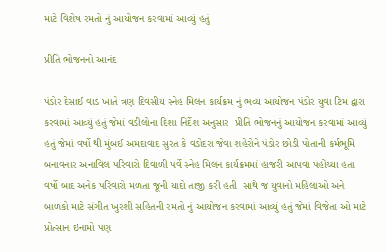માટે વિશેષ રમતો નું આયોજન કરવામાં આવ્યું હતું

પ્રીતિ ભોજનનો આનંદ

પંડોર દેસાઈ વાડ ખાતે ત્રણ દિવસીય સ્નેહ મિલન કાર્યક્રમ નું ભવ્ય આયોજન પંડોર યુવા ટિમ દ્વારા કરવામાં આવ્યું હતું જેમાં વડીલોના દિશા નિર્દેશ અનુસાર  પ્રીતિ ભોજનનું આયોજન કરવામાં આવ્યું હતું જેમાં વર્ષો થી મુંબઈ અમદાવાદ સુરત કે વડોદરા જેવા શહેરોને પંડોર છોડી પોતાની કર્મભૂમિ બનાવનાર અનાવિલ પરિવારો દિવાળી પર્વે સ્નેહ મિલન કાર્યક્રમમાં હાજરી આપવા પહોંચ્યા હતા વર્ષો બાદ અનેક પરિવારો મળતા જૂની યાદો તાજી કરી હતી  સાથે જ યુવાનો મહિલાઓ અને બાળકો માટે સંગીત ખુરશી સહિતની રમતો નું આયોજન કરવામાં આવ્યું હતું જેમાં વિજેતા ઓ માટે પ્રોત્સાન ઇનામો પણ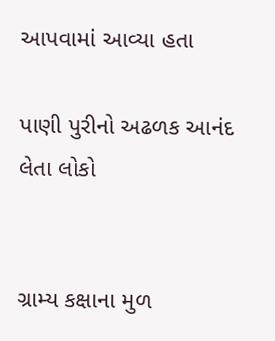આપવામાં આવ્યા હતા

પાણી પુરીનો અઢળક આનંદ લેતા લોકો


ગ્રામ્ય કક્ષાના મુળ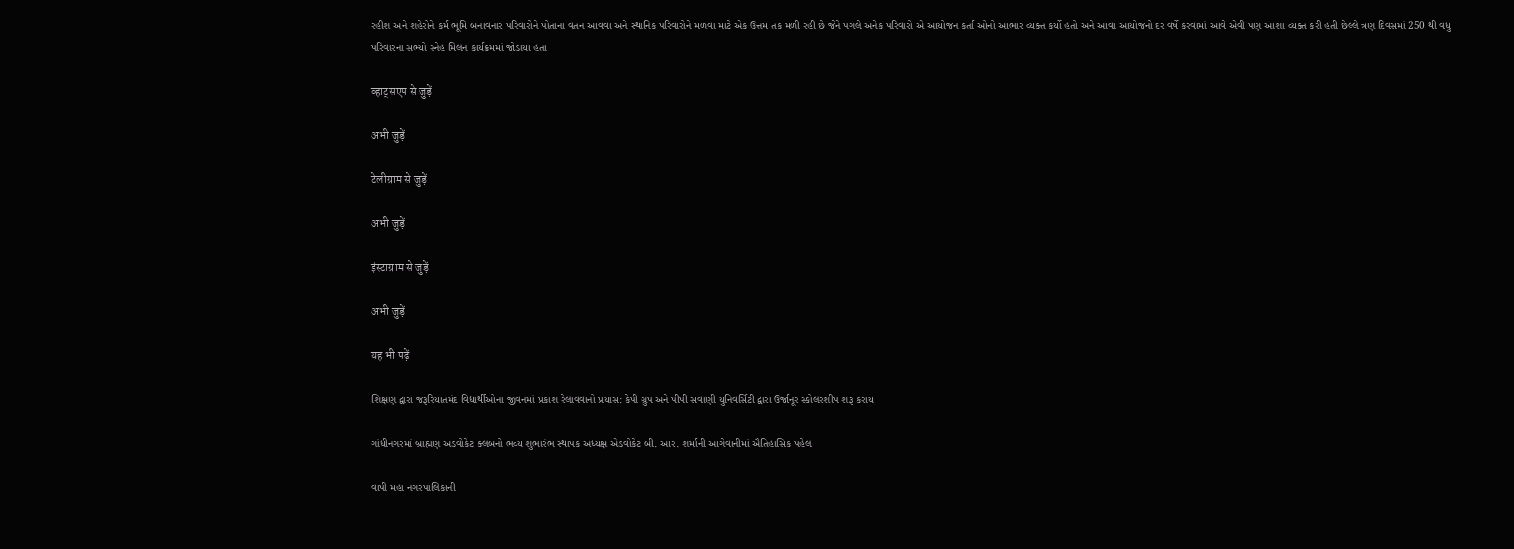રહીશ અને શહેરોને કર્મ ભૂમિ બનાવનાર પરિવારોને પોતાના વતન આવવા અને સ્થાનિક પરિવારોને મળવા માટે એક ઉત્તમ તક મળી રહી છે જેને પગલે અનેક પરિવારો એ આયોજન કર્તા ઓનો આભાર વ્યક્ત કર્યો હતો અને આવા આયોજનો દર વર્ષે કરવામાં આવે એવી પણ આશા વ્યક્ત કરી હતી છેલ્લે ત્રણ દિવસમાં 250 થી વધુ પરિવારના સભ્યો સ્નેહ મિલન કાર્યક્રમમાં જોડાયા હતા

व्हाट्सएप से जुड़ें

अभी जुड़ें

टेलीग्राम से जुड़ें

अभी जुड़ें

इंस्टाग्राम से जुड़ें

अभी जुड़ें

यह भी पढ़ें

શિક્ષણ દ્વારા જરૂરિયાતમંદ વિદ્યાર્થીઓના જીવનમાં પ્રકાશ રેલાવવાનો પ્રયાસ: કેપી ગ્રુપ અને પીપી સવાણી યુનિવર્સિટી દ્વારા ઉર્જાનૂર સ્કોલરશીપ શરૂ કરાય

ગાંધીનગરમાં બ્રાહ્મણ અડવોકેટ ક્લબનો ભવ્ય શુભારંભ સ્થાપક અધ્યક્ષ એડવોકેટ બી. આર. શર્માની આગેવાનીમાં ઐતિહાસિક પહેલ

વાપી મહા નગરપાલિકાની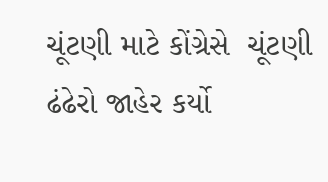ચૂંટણી માટે કોંગ્રેસે  ચૂંટણી ઢંઢેરો જાહેર કર્યો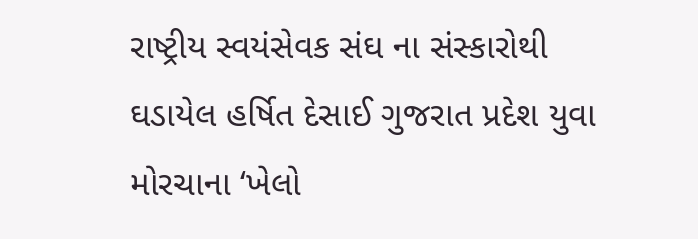રાષ્ટ્રીય સ્વયંસેવક સંઘ ના સંસ્કારોથી ઘડાયેલ હર્ષિત દેસાઈ ગુજરાત પ્રદેશ યુવા મોરચાના ‘ખેલો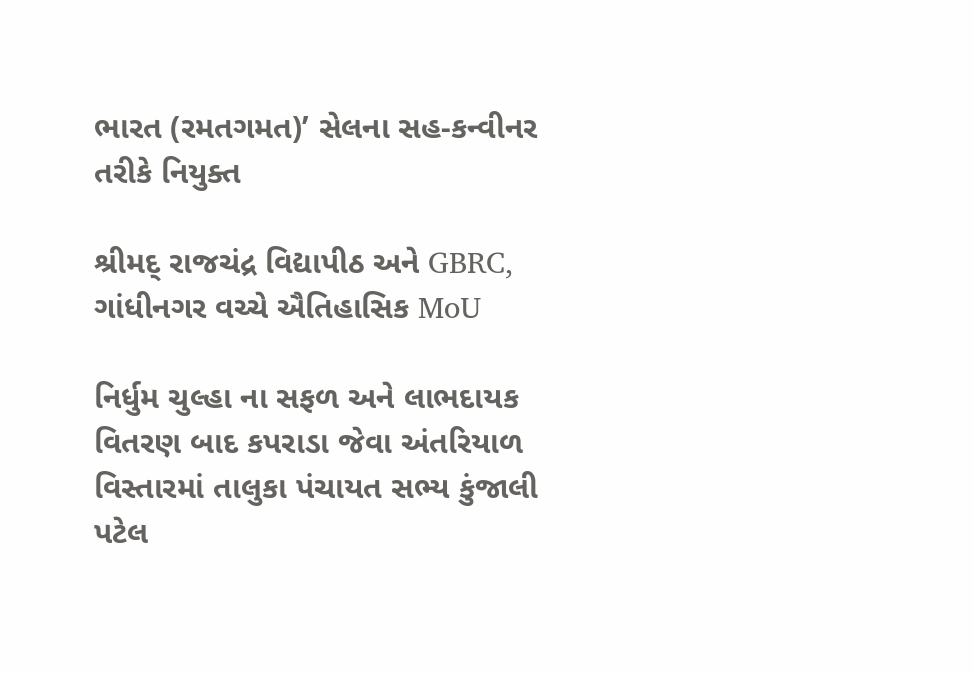ભારત (રમતગમત)’ સેલના સહ-કન્વીનર તરીકે નિયુક્ત

શ્રીમદ્ રાજચંદ્ર વિદ્યાપીઠ અને GBRC, ગાંધીનગર વચ્ચે ઐતિહાસિક MoU

નિર્ધુમ ચુલ્હા ના સફળ અને લાભદાયક વિતરણ બાદ કપરાડા જેવા અંતરિયાળ વિસ્તારમાં તાલુકા પંચાયત સભ્ય કુંજાલી પટેલ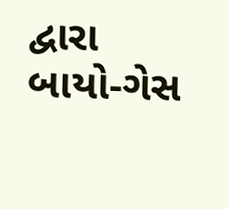દ્વારા બાયો-ગેસ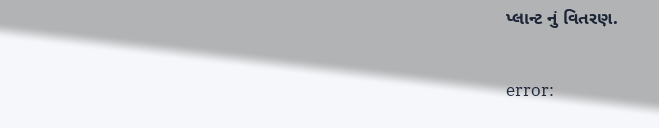પ્લાન્ટ નું વિતરણ.

error: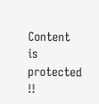Content is protected !!